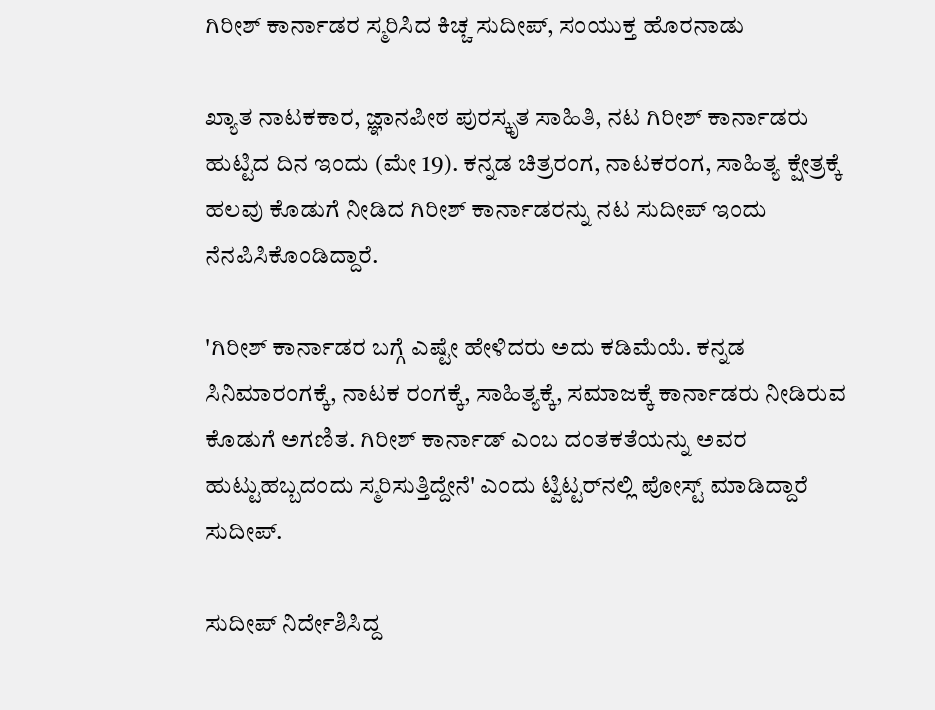ಗಿರೀಶ್ ಕಾರ್ನಾಡರ ಸ್ಮರಿಸಿದ ಕಿಚ್ಚ ಸುದೀಪ್, ಸಂಯುಕ್ತ ಹೊರನಾಡು

ಖ್ಯಾತ ನಾಟಕಕಾರ, ಜ್ಞಾನಪೀಠ ಪುರಸ್ಕೃತ ಸಾಹಿತಿ, ನಟ ಗಿರೀಶ್ ಕಾರ್ನಾಡರು ಹುಟ್ಟಿದ ದಿನ ಇಂದು (ಮೇ 19). ಕನ್ನಡ ಚಿತ್ರರಂಗ, ನಾಟಕರಂಗ, ಸಾಹಿತ್ಯ ಕ್ಷೇತ್ರಕ್ಕೆ ಹಲವು ಕೊಡುಗೆ ನೀಡಿದ ಗಿರೀಶ್ ಕಾರ್ನಾಡರನ್ನು ನಟ ಸುದೀಪ್ ಇಂದು ನೆನಪಿಸಿಕೊಂಡಿದ್ದಾರೆ.

'ಗಿರೀಶ್ ಕಾರ್ನಾಡರ ಬಗ್ಗೆ ಎಷ್ಟೇ ಹೇಳಿದರು ಅದು ಕಡಿಮೆಯೆ. ಕನ್ನಡ ಸಿನಿಮಾರಂಗಕ್ಕೆ, ನಾಟಕ ರಂಗಕ್ಕೆ, ಸಾಹಿತ್ಯಕ್ಕೆ, ಸಮಾಜಕ್ಕೆ ಕಾರ್ನಾಡರು ನೀಡಿರುವ ಕೊಡುಗೆ ಅಗಣಿತ. ಗಿರೀಶ್ ಕಾರ್ನಾಡ್ ಎಂಬ ದಂತಕತೆಯನ್ನು ಅವರ ಹುಟ್ಟುಹಬ್ಬದಂದು ಸ್ಮರಿಸುತ್ತಿದ್ದೇನೆ' ಎಂದು ಟ್ವಿಟ್ಟರ್‌ನಲ್ಲಿ ಪೋಸ್ಟ್ ಮಾಡಿದ್ದಾರೆ ಸುದೀಪ್.

ಸುದೀಪ್ ನಿರ್ದೇಶಿಸಿದ್ದ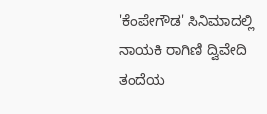'ಕೆಂಪೇಗೌಡ' ಸಿನಿಮಾದಲ್ಲಿ ನಾಯಕಿ ರಾಗಿಣಿ ದ್ವಿವೇದಿ ತಂದೆಯ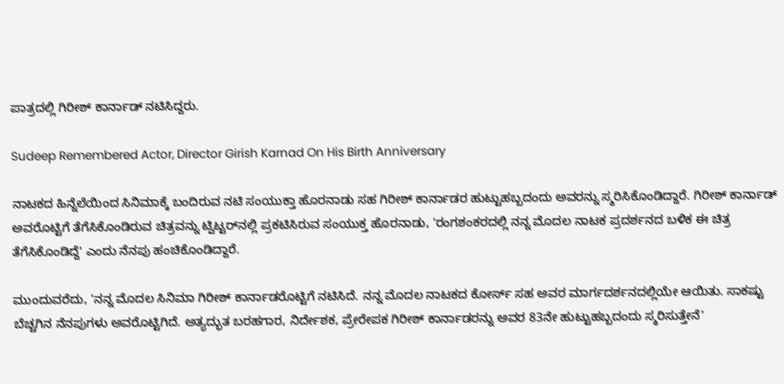ಪಾತ್ರದಲ್ಲಿ ಗಿರೀಶ್ ಕಾರ್ನಾಡ್ ನಟಿಸಿದ್ದರು.

Sudeep Remembered Actor, Director Girish Karnad On His Birth Anniversary

ನಾಟಕದ ಹಿನ್ನೆಲೆಯಿಂದ ಸಿನಿಮಾಕ್ಕೆ ಬಂದಿರುವ ನಟಿ ಸಂಯುಕ್ತಾ ಹೊರನಾಡು ಸಹ ಗಿರೀಶ್ ಕಾರ್ನಾಡರ ಹುಟ್ಟುಹಬ್ಬದಂದು ಅವರನ್ನು ಸ್ಮರಿಸಿಕೊಂಡಿದ್ದಾರೆ. ಗಿರೀಶ್ ಕಾರ್ನಾಡ್ ಅವರೊಟ್ಟಿಗೆ ತೆಗೆಸಿಕೊಂಡಿರುವ ಚಿತ್ರವನ್ನು ಟ್ವಿಟ್ಟರ್‌ನಲ್ಲಿ ಪ್ರಕಟಿಸಿರುವ ಸಂಯುಕ್ತ ಹೊರನಾಡು, 'ರಂಗಶಂಕರದಲ್ಲಿ ನನ್ನ ಮೊದಲ ನಾಟಕ ಪ್ರದರ್ಶನದ ಬಳಿಕ ಈ ಚಿತ್ರ ತೆಗೆಸಿಕೊಂಡಿದ್ದೆ' ಎಂದು ನೆನಪು ಹಂಚಿಕೊಂಡಿದ್ದಾರೆ.

ಮುಂದುವರೆದು, 'ನನ್ನ ಮೊದಲ ಸಿನಿಮಾ ಗಿರೀಶ್ ಕಾರ್ನಾಡರೊಟ್ಟಿಗೆ ನಟಿಸಿದೆ. ನನ್ನ ಮೊದಲ ನಾಟಕದ ಕೋರ್ಸ್‌ ಸಹ ಅವರ ಮಾರ್ಗದರ್ಶನದಲ್ಲಿಯೇ ಆಯಿತು. ಸಾಕಷ್ಟು ಬೆಚ್ಚಗಿನ ನೆನಪುಗಳು ಅವರೊಟ್ಟಿಗಿದೆ. ಅತ್ಯದ್ಭುತ ಬರಹಗಾರ, ನಿರ್ದೇಶಕ, ಪ್ರೇರೇಪಕ ಗಿರೀಶ್ ಕಾರ್ನಾಡರನ್ನು ಅವರ 83ನೇ ಹುಟ್ಟುಹಬ್ಬದಂದು ಸ್ಮರಿಸುತ್ತೇನೆ'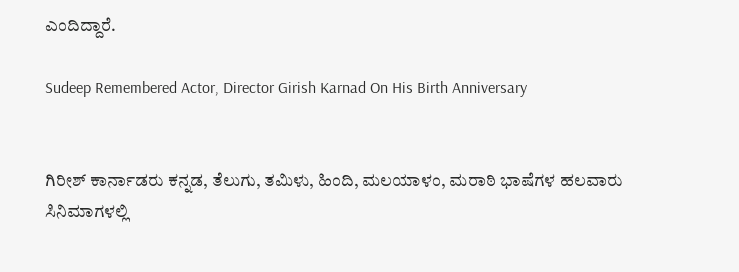ಎಂದಿದ್ದಾರೆ.

Sudeep Remembered Actor, Director Girish Karnad On His Birth Anniversary


ಗಿರೀಶ್ ಕಾರ್ನಾಡರು ಕನ್ನಡ, ತೆಲುಗು, ತಮಿಳು, ಹಿಂದಿ, ಮಲಯಾಳಂ, ಮರಾಠಿ ಭಾಷೆಗಳ ಹಲವಾರು ಸಿನಿಮಾಗಳಲ್ಲಿ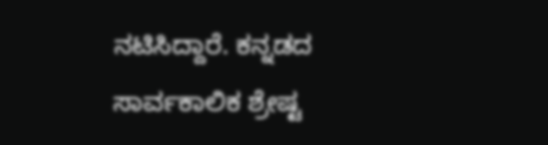ನಟಿಸಿದ್ದಾರೆ. ಕನ್ನಡದ ಸಾರ್ವಕಾಲಿಕ ಶ್ರೇಷ್ಟ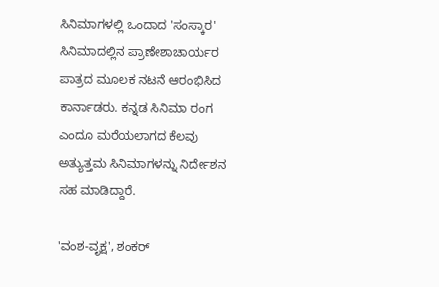ಸಿನಿಮಾಗಳಲ್ಲಿ ಒಂದಾದ 'ಸಂಸ್ಕಾರ' ಸಿನಿಮಾದಲ್ಲಿನ ಪ್ರಾಣೇಶಾಚಾರ್ಯರ ಪಾತ್ರದ ಮೂಲಕ ನಟನೆ ಆರಂಭಿಸಿದ ಕಾರ್ನಾಡರು. ಕನ್ನಡ ಸಿನಿಮಾ ರಂಗ ಎಂದೂ ಮರೆಯಲಾಗದ ಕೆಲವು ಅತ್ಯುತ್ತಮ ಸಿನಿಮಾಗಳನ್ನು ನಿರ್ದೇಶನ ಸಹ ಮಾಡಿದ್ದಾರೆ.

'ವಂಶ-ವೃಕ್ಷ', ಶಂಕರ್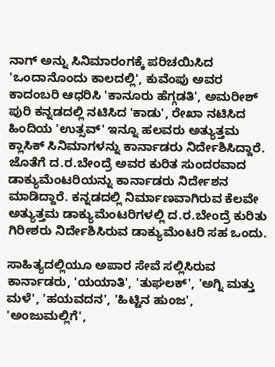ನಾಗ್‌ ಅನ್ನು ಸಿನಿಮಾರಂಗಕ್ಕೆ ಪರಿಚಯಿಸಿದ 'ಒಂದಾನೊಂದು ಕಾಲದಲ್ಲಿ', ಕುವೆಂಪು ಅವರ ಕಾದಂಬರಿ ಆಧರಿಸಿ 'ಕಾನೂರು ಹೆಗ್ಗಡತಿ', ಅಮರೀಶ್ ಪುರಿ ಕನ್ನಡದಲ್ಲಿ ನಟಿಸಿದ 'ಕಾಡು', ರೇಖಾ ನಟಿಸಿದ ಹಿಂದಿಯ 'ಉತ್ಸವ್' ಇನ್ನೂ ಹಲವರು ಅತ್ಯುತ್ತಮ ಕ್ಲಾಸಿಕ್ ಸಿನಿಮಾಗಳನ್ನು ಕಾರ್ನಾಡರು ನಿರ್ದೇಶಿಸಿದ್ದಾರೆ. ಜೊತೆಗೆ ದ.ರ.ಬೇಂದ್ರೆ ಅವರ ಕುರಿತ ಸುಂದರವಾದ ಡಾಕ್ಯುಮೆಂಟರಿಯನ್ನು ಕಾರ್ನಾಡರು ನಿರ್ದೇಶನ ಮಾಡಿದ್ದಾರೆ. ಕನ್ನಡದಲ್ಲಿ ನಿರ್ಮಾಣವಾಗಿರುವ ಕೆಲವೇ ಅತ್ಯುತ್ತಮ ಡಾಕ್ಯುಮೆಂಟರಿಗಳಲ್ಲಿ ದ.ರ.ಬೇಂದ್ರೆ ಕುರಿತು ಗಿರೀಶರು ನಿರ್ದೇಶಿಸಿರುವ ಡಾಕ್ಯುಮೆಂಟರಿ ಸಹ ಒಂದು.

ಸಾಹಿತ್ಯದಲ್ಲಿಯೂ ಅಪಾರ ಸೇವೆ ಸಲ್ಲಿಸಿರುವ ಕಾರ್ನಾಡರು, 'ಯಯಾತಿ', 'ತುಘಲಕ್', 'ಅಗ್ನಿ ಮತ್ತು ಮಳೆ', 'ಹಯವದನ', 'ಹಿಟ್ಟಿನ ಹುಂಜ', 'ಅಂಜುಮಲ್ಲಿಗೆ',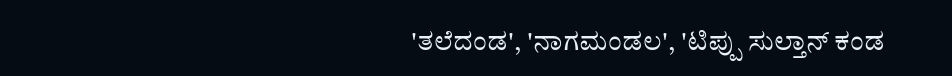'ತಲೆದಂಡ', 'ನಾಗಮಂಡಲ', 'ಟಿಪ್ಪು ಸುಲ್ತಾನ್ ಕಂಡ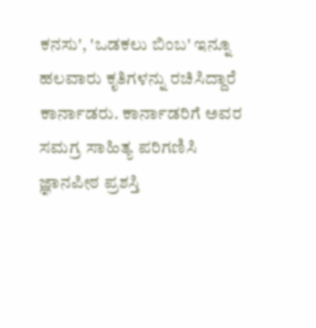ಕನಸು', 'ಒಡಕಲು ಬಿಂಬ' ಇನ್ನೂ ಹಲವಾರು ಕೃತಿಗಳನ್ನು ರಚಿಸಿದ್ದಾರೆ ಕಾರ್ನಾಡರು. ಕಾರ್ನಾಡರಿಗೆ ಅವರ ಸಮಗ್ರ ಸಾಹಿತ್ಯ ಪರಿಗಣಿಸಿ ಜ್ಞಾನಪೀಠ ಪ್ರಶಸ್ತಿ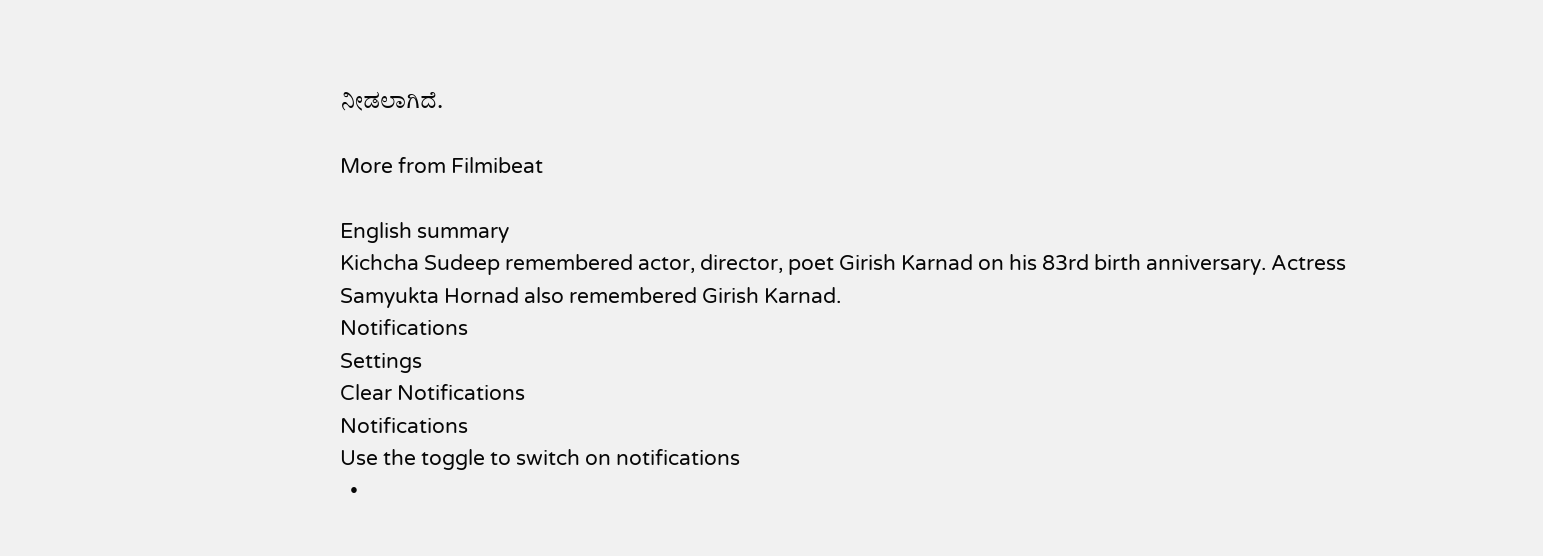ನೀಡಲಾಗಿದೆ.

More from Filmibeat

English summary
Kichcha Sudeep remembered actor, director, poet Girish Karnad on his 83rd birth anniversary. Actress Samyukta Hornad also remembered Girish Karnad.
Notifications
Settings
Clear Notifications
Notifications
Use the toggle to switch on notifications
  •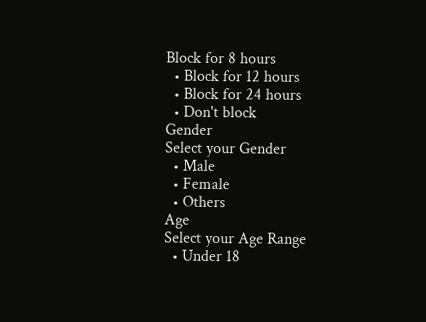Block for 8 hours
  • Block for 12 hours
  • Block for 24 hours
  • Don't block
Gender
Select your Gender
  • Male
  • Female
  • Others
Age
Select your Age Range
  • Under 18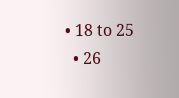• 18 to 25
  • 26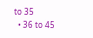to 35
  • 36 to 45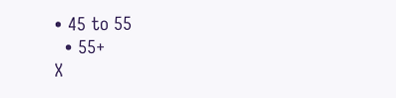• 45 to 55
  • 55+
X